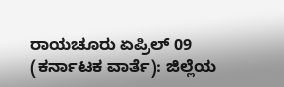ರಾಯಚೂರು ಏಪ್ರಿಲ್ 09 (ಕರ್ನಾಟಕ ವಾರ್ತೆ): ಜಿಲ್ಲೆಯ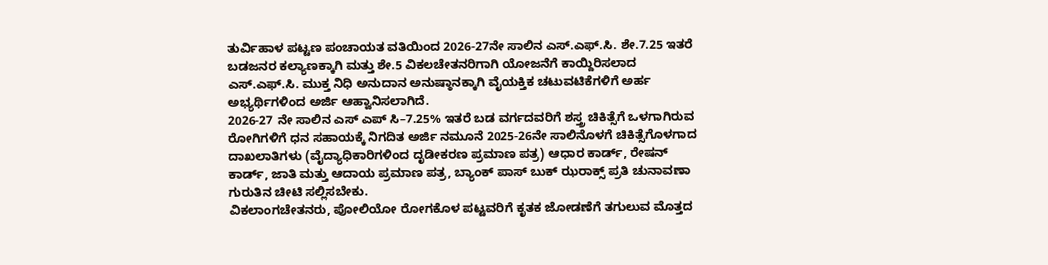ತುರ್ವಿಹಾಳ ಪಟ್ಟಣ ಪಂಚಾಯತ ವತಿಯಿಂದ 2026-27ನೇ ಸಾಲಿನ ಎಸ್.ಎಫ್.ಸಿ. ಶೇ.7.25 ಇತರೆ ಬಡಜನರ ಕಲ್ಯಾಣಕ್ಕಾಗಿ ಮತ್ತು ಶೇ.5 ವಿಕಲಚೇತನರಿಗಾಗಿ ಯೋಜನೆಗೆ ಕಾಯ್ದಿರಿಸಲಾದ ಎಸ್.ಎಫ್.ಸಿ. ಮುಕ್ತ ನಿಧಿ ಅನುದಾನ ಅನುಷ್ಠಾನಕ್ಕಾಗಿ ವೈಯಕ್ತಿಕ ಚಟುವಟಿಕೆಗಳಿಗೆ ಅರ್ಹ ಅಭ್ಯರ್ಥಿಗಳಿಂದ ಅರ್ಜಿ ಆಹ್ವಾನಿಸಲಾಗಿದೆ.
2026-27 ನೇ ಸಾಲಿನ ಎಸ್ ಎಪ್ ಸಿ–7.25% ಇತರೆ ಬಡ ವರ್ಗದವರಿಗೆ ಶಸ್ತ್ರ ಚಿಕಿತ್ಸೆಗೆ ಒಳಗಾಗಿರುವ ರೋಗಿಗಳಿಗೆ ಧನ ಸಹಾಯಕ್ಕೆ ನಿಗದಿತ ಅರ್ಜಿ ನಮೂನೆ 2025-26ನೇ ಸಾಲಿನೊಳಗೆ ಚಿಕಿತ್ಸೆಗೊಳಗಾದ ದಾಖಲಾತಿಗಳು (ವೈದ್ಯಾಧಿಕಾರಿಗಳಿಂದ ದೃಡೀಕರಣ ಪ್ರಮಾಣ ಪತ್ರ) ಆಧಾರ ಕಾರ್ಡ್, ರೇಷನ್ ಕಾರ್ಡ್, ಜಾತಿ ಮತ್ತು ಆದಾಯ ಪ್ರಮಾಣ ಪತ್ರ, ಬ್ಯಾಂಕ್ ಪಾಸ್ ಬುಕ್ ಝರಾಕ್ಸ್ ಪ್ರತಿ ಚುನಾವಣಾ ಗುರುತಿನ ಚೀಟಿ ಸಲ್ಲಿಸಬೇಕು.
ವಿಕಲಾಂಗಚೇತನರು, ಪೋಲಿಯೋ ರೋಗಕೊಳ ಪಟ್ಟವರಿಗೆ ಕೃತಕ ಜೋಡಣೆಗೆ ತಗುಲುವ ಮೊತ್ತದ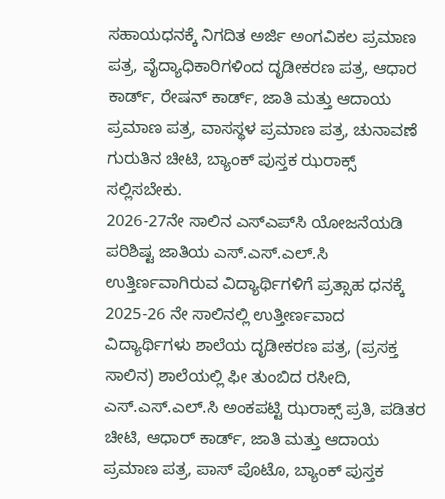ಸಹಾಯಧನಕ್ಕೆ ನಿಗದಿತ ಅರ್ಜಿ ಅಂಗವಿಕಲ ಪ್ರಮಾಣ ಪತ್ರ, ವೈದ್ಯಾಧಿಕಾರಿಗಳಿಂದ ದೃಡೀಕರಣ ಪತ್ರ, ಆಧಾರ ಕಾರ್ಡ್, ರೇಷನ್ ಕಾರ್ಡ್, ಜಾತಿ ಮತ್ತು ಆದಾಯ ಪ್ರಮಾಣ ಪತ್ರ, ವಾಸಸ್ಥಳ ಪ್ರಮಾಣ ಪತ್ರ, ಚುನಾವಣೆ ಗುರುತಿನ ಚೀಟಿ, ಬ್ಯಾಂಕ್ ಪುಸ್ತಕ ಝರಾಕ್ಸ್ ಸಲ್ಲಿಸಬೇಕು.
2026-27ನೇ ಸಾಲಿನ ಎಸ್‌ಎಪ್‌ಸಿ ಯೋಜನೆಯಡಿ ಪರಿಶಿಷ್ಟ ಜಾತಿಯ ಎಸ್.ಎಸ್.ಎಲ್.ಸಿ ಉತ್ತಿರ್ಣವಾಗಿರುವ ವಿದ್ಯಾರ್ಥಿಗಳಿಗೆ ಪ್ರತ್ಸಾಹ ಧನಕ್ಕೆ 2025-26 ನೇ ಸಾಲಿನಲ್ಲಿ ಉತ್ತೀರ್ಣವಾದ ವಿದ್ಯಾರ್ಥಿಗಳು ಶಾಲೆಯ ದೃಡೀಕರಣ ಪತ್ರ, (ಪ್ರಸಕ್ತ ಸಾಲಿನ) ಶಾಲೆಯಲ್ಲಿ ಫೀ ತುಂಬಿದ ರಸೀದಿ, ಎಸ್.ಎಸ್.ಎಲ್.ಸಿ ಅಂಕಪಟ್ಟಿ ಝರಾಕ್ಸ್ ಪ್ರತಿ, ಪಡಿತರ ಚೀಟಿ, ಆಧಾರ್ ಕಾರ್ಡ್, ಜಾತಿ ಮತ್ತು ಆದಾಯ ಪ್ರಮಾಣ ಪತ್ರ, ಪಾಸ್ ಪೊಟೊ, ಬ್ಯಾಂಕ್ ಪುಸ್ತಕ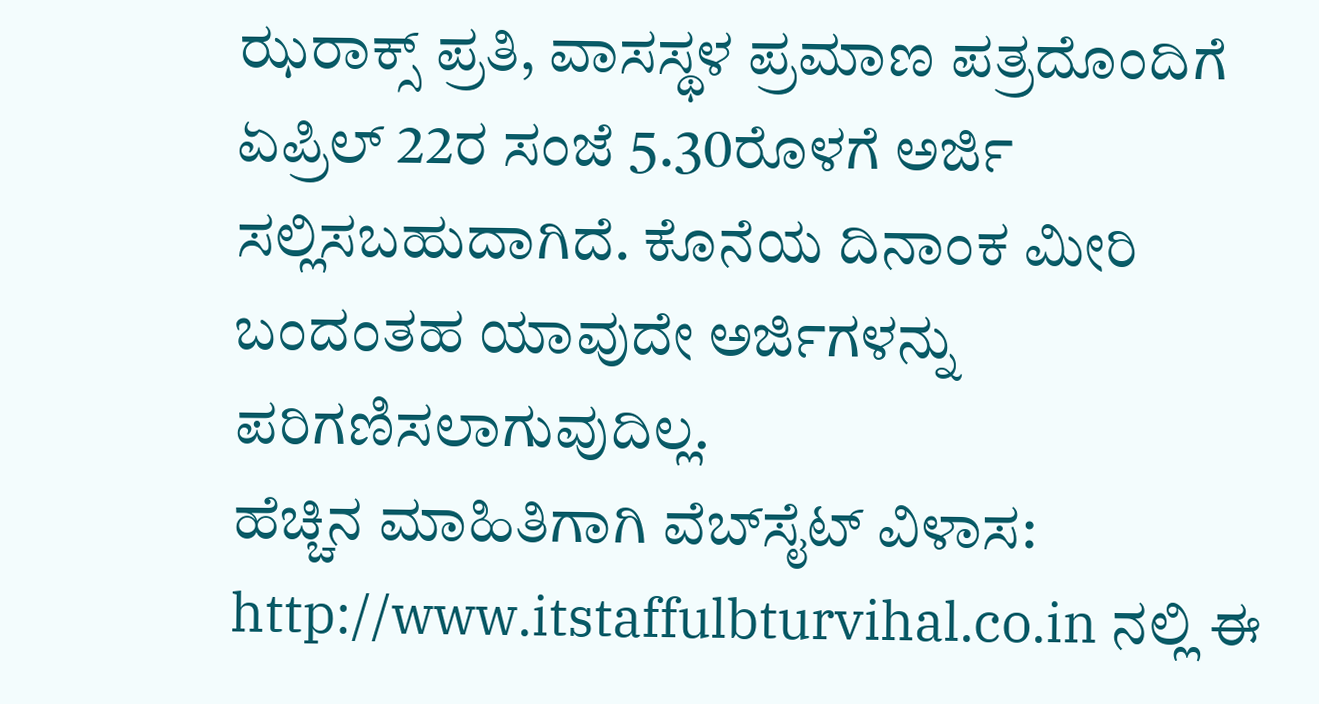ಝರಾಕ್ಸ್ ಪ್ರತಿ, ವಾಸಸ್ಥಳ ಪ್ರಮಾಣ ಪತ್ರದೊಂದಿಗೆ ಏಪ್ರಿಲ್ 22ರ ಸಂಜೆ 5.30ರೊಳಗೆ ಅರ್ಜಿ ಸಲ್ಲಿಸಬಹುದಾಗಿದೆ. ಕೊನೆಯ ದಿನಾಂಕ ಮೀರಿ ಬಂದಂತಹ ಯಾವುದೇ ಅರ್ಜಿಗಳನ್ನು ಪರಿಗಣಿಸಲಾಗುವುದಿಲ್ಲ.
ಹೆಚ್ಚಿನ ಮಾಹಿತಿಗಾಗಿ ವೆಬ್‌ಸೈಟ್ ವಿಳಾಸ: http://www.itstaffulbturvihal.co.in ನಲ್ಲಿ ಈ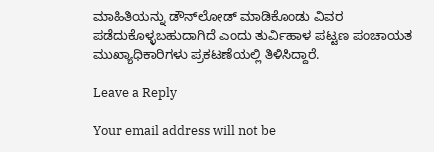ಮಾಹಿತಿಯನ್ನು ಡೌನ್‌ಲೋಡ್ ಮಾಡಿಕೊಂಡು ವಿವರ ಪಡೆದುಕೊಳ್ಳಬಹುದಾಗಿದೆ ಎಂದು ತುರ್ವಿಹಾಳ ಪಟ್ಟಣ ಪಂಚಾಯತ ಮುಖ್ಯಾಧಿಕಾರಿಗಳು ಪ್ರಕಟಣೆಯಲ್ಲಿ ತಿಳಿಸಿದ್ದಾರೆ.

Leave a Reply

Your email address will not be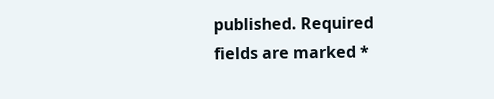published. Required fields are marked *